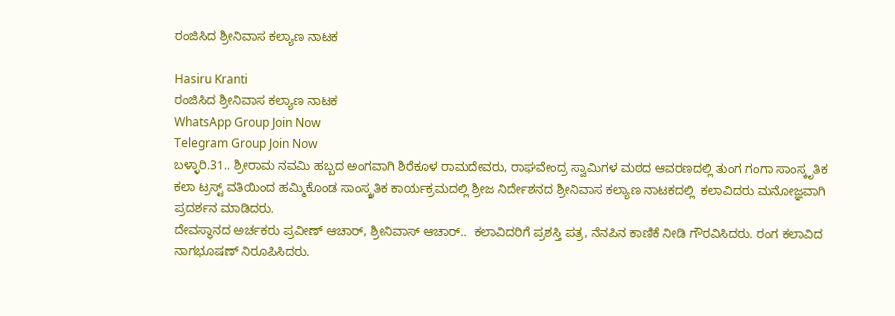ರಂಜಿಸಿದ ಶ್ರೀನಿವಾಸ ಕಲ್ಯಾಣ ನಾಟಕ

Hasiru Kranti
ರಂಜಿಸಿದ ಶ್ರೀನಿವಾಸ ಕಲ್ಯಾಣ ನಾಟಕ
WhatsApp Group Join Now
Telegram Group Join Now
ಬಳ್ಳಾರಿ.31.. ಶ್ರೀರಾಮ ನವಮಿ ಹಬ್ಬದ ಅಂಗವಾಗಿ ಶಿರೆಕೂಳ ರಾಮದೇವರು, ರಾಘವೇಂದ್ರ ಸ್ವಾಮಿಗಳ ಮಠದ ಆವರಣದಲ್ಲಿ ತುಂಗ ಗಂಗಾ ಸಾಂಸ್ಕೃತಿಕ ಕಲಾ ಟ್ರಸ್ಟ್ ವತಿಯಿಂದ ಹಮ್ಮಿಕೊಂಡ ಸಾಂಸ್ಕ್ರತಿಕ ಕಾರ್ಯಕ್ರಮದಲ್ಲಿ ಶ್ರೀಜ ನಿರ್ದೇಶನದ ಶ್ರೀನಿವಾಸ ಕಲ್ಯಾಣ ನಾಟಕದಲ್ಲಿ  ಕಲಾವಿದರು ಮನೋಜ್ಞವಾಗಿ ಪ್ರದರ್ಶನ ಮಾಡಿದರು.
ದೇವಸ್ಥಾನದ ಅರ್ಚಕರು ಪ್ರವೀಣ್ ಆಚಾರ್, ಶ್ರೀನಿವಾಸ್ ಆಚಾರ್..  ಕಲಾವಿದರಿಗೆ ಪ್ರಶಸ್ತಿ ಪತ್ರ, ನೆನಪಿನ ಕಾಣಿಕೆ ನೀಡಿ ಗೌರವಿಸಿದರು. ರಂಗ ಕಲಾವಿದ ನಾಗಭೂಷಣ್ ನಿರೂಪಿಸಿದರು.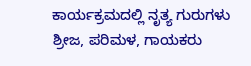ಕಾರ್ಯಕ್ರಮದಲ್ಲಿ ನೃತ್ಯ ಗುರುಗಳು ಶ್ರೀಜ, ಪರಿಮಳ, ಗಾಯಕರು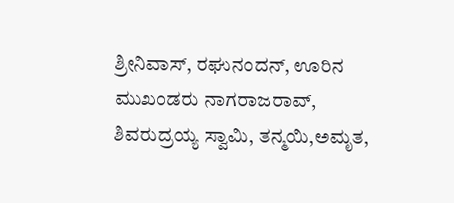ಶ್ರೀನಿವಾಸ್, ರಘುನಂದನ್, ಊರಿನ ಮುಖಂಡರು ನಾಗರಾಜರಾವ್, ಶಿವರುದ್ರಯ್ಯ ಸ್ವಾಮಿ, ತನ್ಮಯಿ,ಅಮೃತ,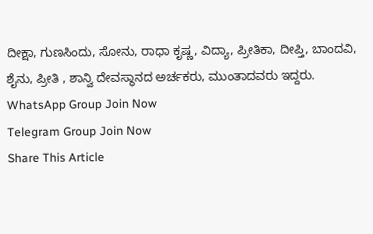ದೀಕ್ಷಾ, ಗುಣಸಿಂದು, ಸೋನು, ರಾಧಾ ಕೃಷ್ಣ, ವಿದ್ಯಾ, ಪ್ರೀತಿಕಾ, ದೀಪ್ತಿ, ಬಾಂದವಿ, ಶೈನು, ಪ್ರೀತಿ , ಶಾನ್ವಿ ದೇವಸ್ಥಾನದ ಅರ್ಚಕರು, ಮುಂತಾದವರು ಇದ್ದರು.
WhatsApp Group Join Now
Telegram Group Join Now
Share This Article